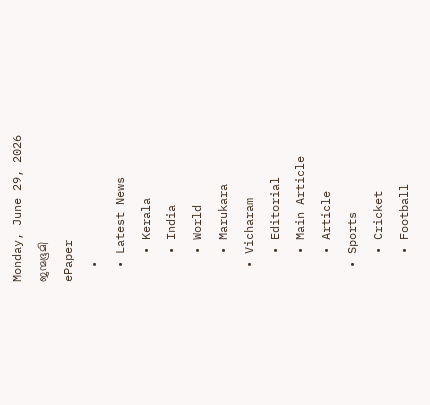Monday, June 29, 2026
ജന്മഭൂമി
ePaper
  •
  • Latest News
    • Kerala
    • India
    • World
    • Marukara
  • Vicharam
    • Editorial
    • Main Article
    • Article
  • Sports
    • Cricket
    • Football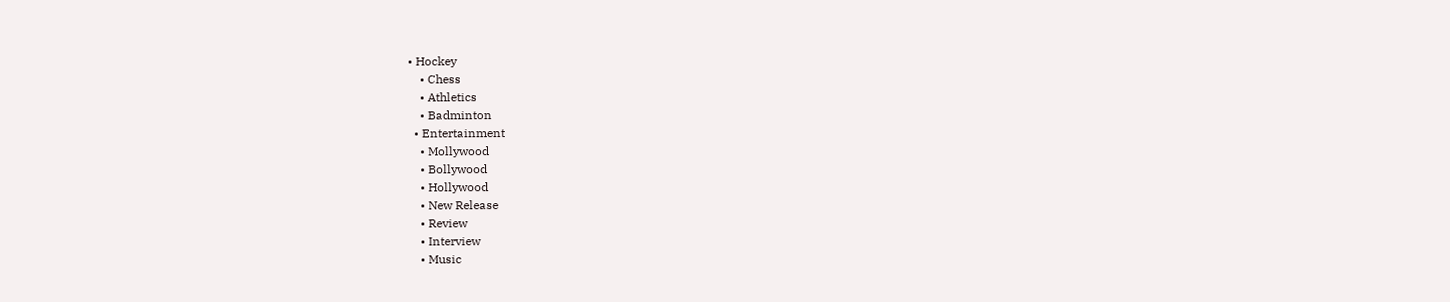• Hockey
    • Chess
    • Athletics
    • Badminton
  • Entertainment
    • Mollywood
    • Bollywood
    • Hollywood
    • New Release
    • Review
    • Interview
    • Music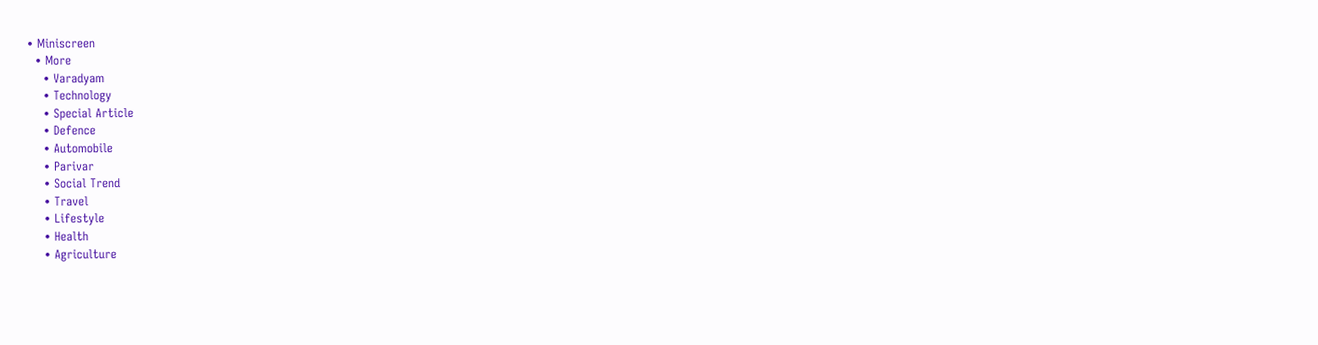• Miniscreen
  • More
    • Varadyam
    • Technology
    • Special Article
    • Defence
    • Automobile
    • Parivar
    • Social Trend
    • Travel
    • Lifestyle
    • Health
    • Agriculture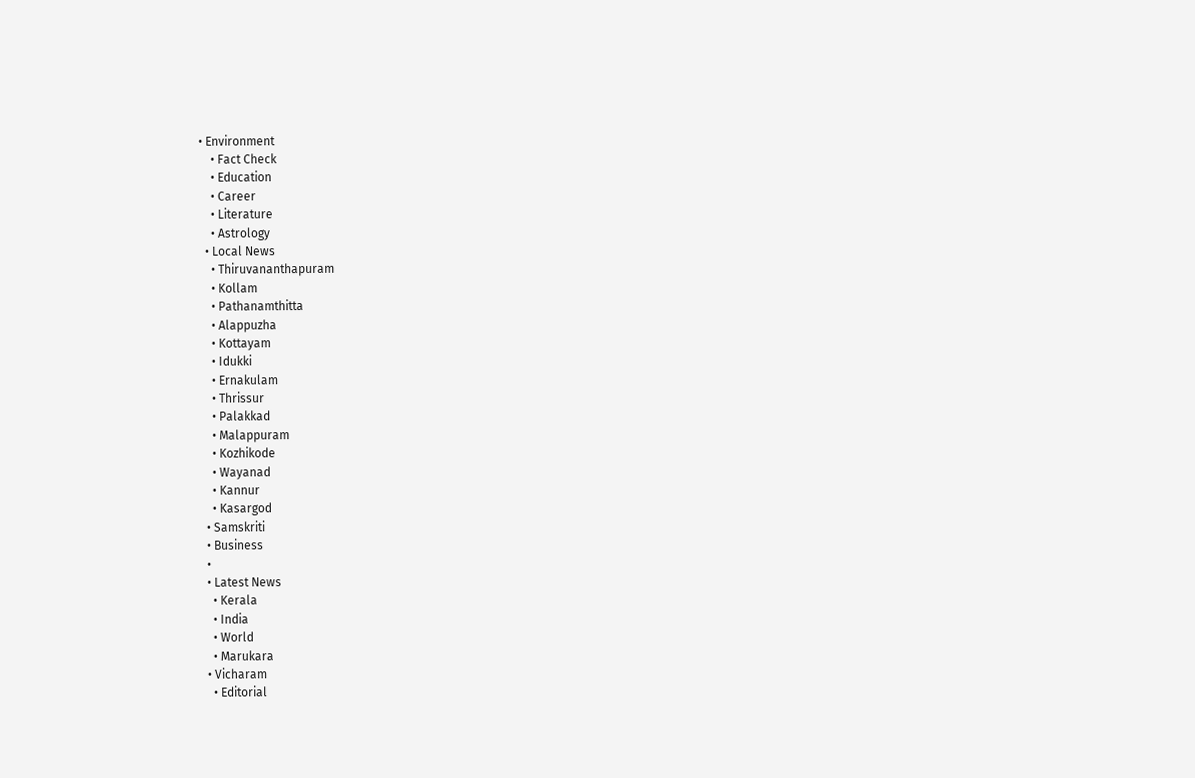• Environment
    • Fact Check
    • Education
    • Career
    • Literature
    • Astrology
  • Local News
    • Thiruvananthapuram
    • Kollam
    • Pathanamthitta
    • Alappuzha
    • Kottayam
    • Idukki
    • Ernakulam
    • Thrissur
    • Palakkad
    • Malappuram
    • Kozhikode
    • Wayanad
    • Kannur
    • Kasargod
  • Samskriti
  • Business
  •
  • Latest News
    • Kerala
    • India
    • World
    • Marukara
  • Vicharam
    • Editorial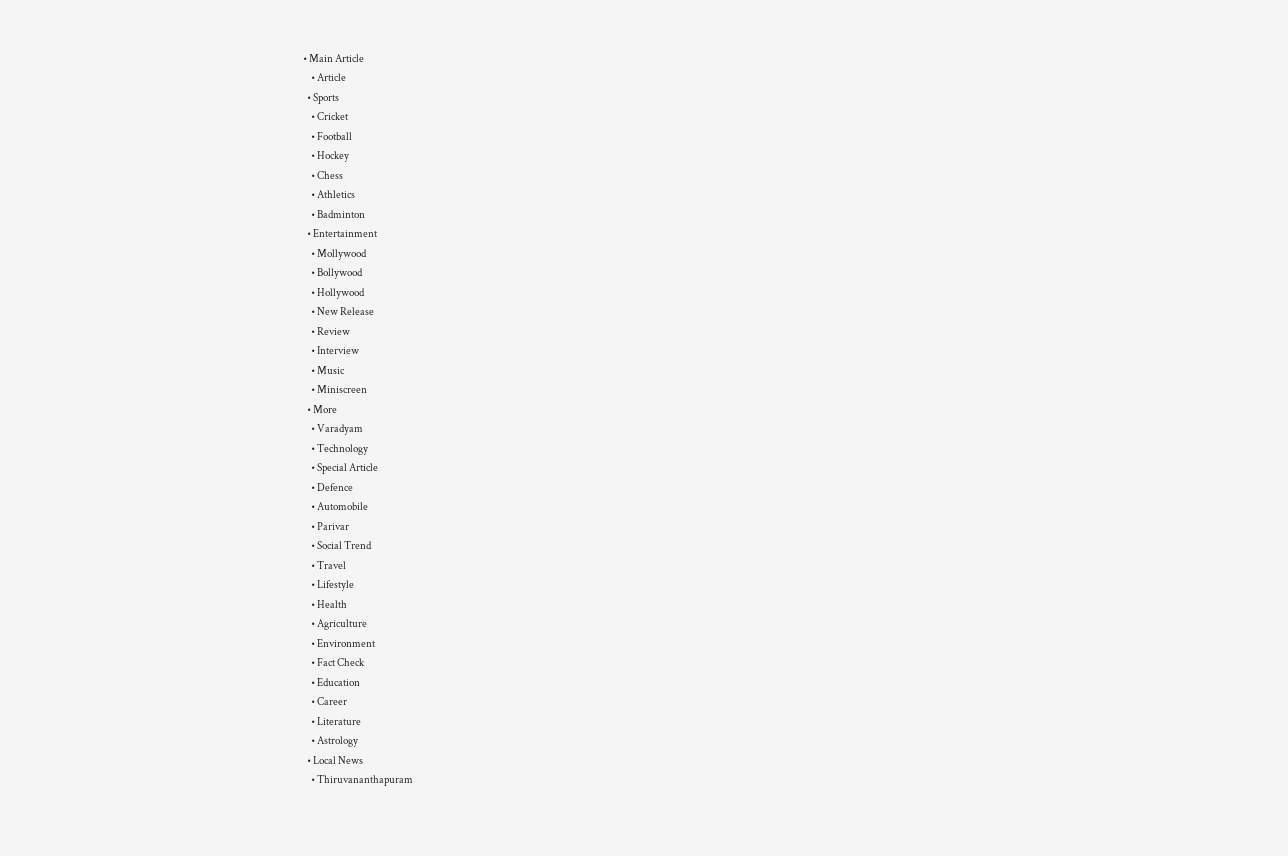• Main Article
    • Article
  • Sports
    • Cricket
    • Football
    • Hockey
    • Chess
    • Athletics
    • Badminton
  • Entertainment
    • Mollywood
    • Bollywood
    • Hollywood
    • New Release
    • Review
    • Interview
    • Music
    • Miniscreen
  • More
    • Varadyam
    • Technology
    • Special Article
    • Defence
    • Automobile
    • Parivar
    • Social Trend
    • Travel
    • Lifestyle
    • Health
    • Agriculture
    • Environment
    • Fact Check
    • Education
    • Career
    • Literature
    • Astrology
  • Local News
    • Thiruvananthapuram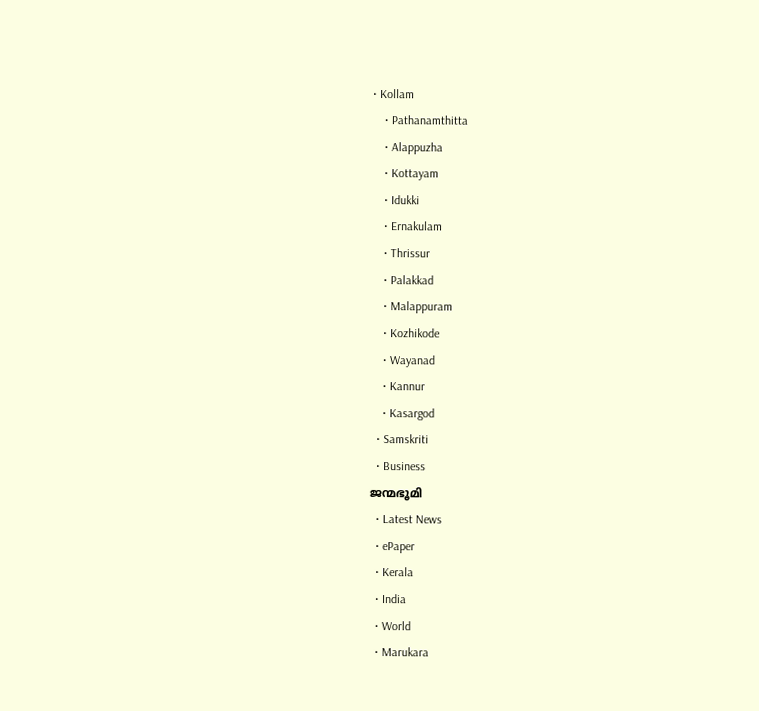• Kollam
    • Pathanamthitta
    • Alappuzha
    • Kottayam
    • Idukki
    • Ernakulam
    • Thrissur
    • Palakkad
    • Malappuram
    • Kozhikode
    • Wayanad
    • Kannur
    • Kasargod
  • Samskriti
  • Business
ജന്മഭൂമി
  • Latest News
  • ePaper
  • Kerala
  • India
  • World
  • Marukara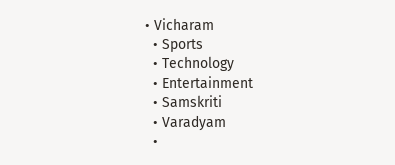• Vicharam
  • Sports
  • Technology
  • Entertainment
  • Samskriti
  • Varadyam
  •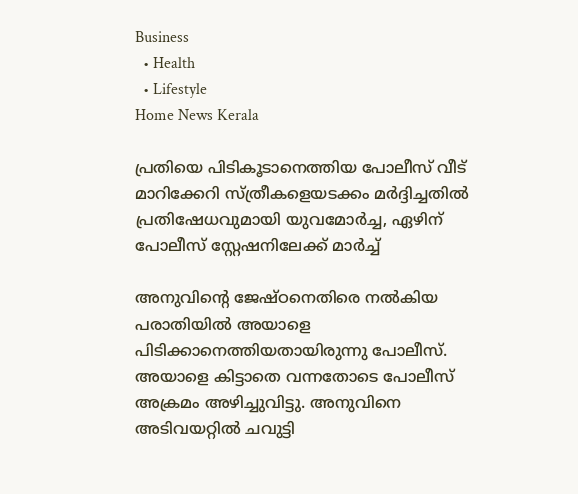Business
  • Health
  • Lifestyle
Home News Kerala

പ്രതിയെ പിടികൂടാനെത്തിയ പോലീസ് വീട് മാറിക്കേറി സ്ത്രീകളെയടക്കം മര്‍ദ്ദിച്ചതിൽ പ്രതിഷേധവുമായി യുവമോർച്ച, ഏഴിന് പോലീസ് സ്റ്റേഷനിലേക്ക് മാർച്ച്

അനുവിന്റെ ജേഷ്ഠനെതിരെ നല്‍കിയ പരാതിയില്‍ അയാളെ പിടിക്കാനെത്തിയതായിരുന്നു പോലീസ്. അയാളെ കിട്ടാതെ വന്നതോടെ പോലീസ് അക്രമം അഴിച്ചുവിട്ടു. അനുവിനെ അടിവയറ്റില്‍ ചവുട്ടി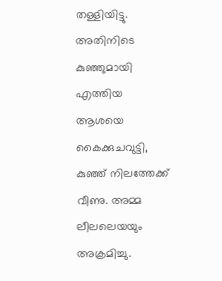തള്ളിയിട്ടു. അതിനിടെ കുഞ്ഞുമായി എത്തിയ ആശയെ കൈക്കുചവുട്ടി, കുഞ്ഞ് നിലത്തേക്ക് വീണു. അമ്മ ലീലലെയയും അക്രമിച്ചു.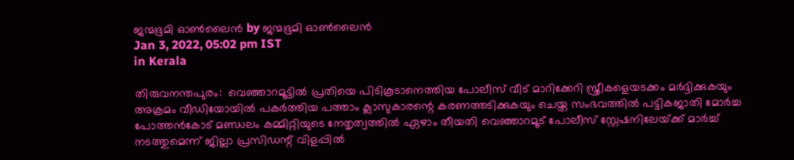ജന്മഭൂമി ഓണ്‍ലൈന്‍ by ജന്മഭൂമി ഓണ്‍ലൈന്‍
Jan 3, 2022, 05:02 pm IST
in Kerala

തിരുവനന്തപുരം:  വെഞ്ഞാറമൂട്ടില്‍ പ്രതിയെ പിടികൂടാനെത്തിയ പോലീസ് വീട് മാറിക്കേറി സ്ത്രീകളെയടക്കം മര്‍ദ്ദിക്കുകയും അക്രമം വീഡിയോയില്‍ പകര്‍ത്തിയ പത്താം ക്ലാസുകാരന്റെ കരണത്തടിക്കുകയും ചെയ്ത സംഭവത്തിൽ പട്ടികജാതി മോര്‍ച്ച പോത്തന്‍കോട് മണ്ഡലം കമ്മിറ്റിയുടെ നേതൃത്വത്തില്‍ ഏഴാം തീയതി വെഞ്ഞാറമൂട് പോലീസ് സ്റ്റേഷനിലേയ്‌ക്ക് മാര്‍ച്ച് നടത്തുമെന്ന് ജില്ലാ പ്രസിഡന്റ് വിളപ്പില്‍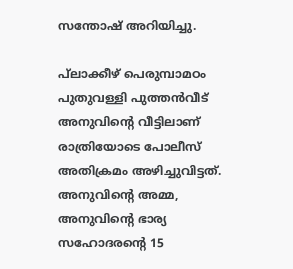സന്തോഷ് അറിയിച്ചു.

പ്‌ലാക്കീഴ് പെരുമ്പാമഠം പുതുവള്ളി പുത്തന്‍വീട് അനുവിന്റെ വീട്ടിലാണ് രാത്രിയോടെ പോലീസ് അതിക്രമം അഴിച്ചുവിട്ടത്. അനുവിന്റെ അമ്മ, അനുവിന്റെ ഭാര്യ സഹോദരന്റെ 15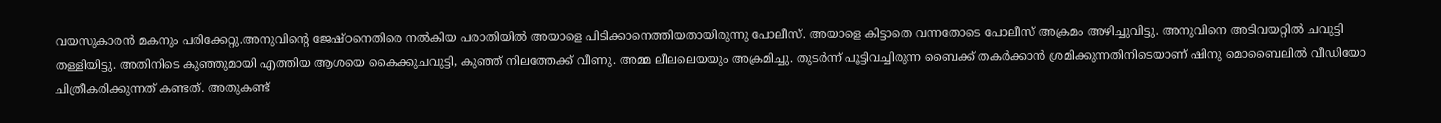വയസുകാരന്‍ മകനും പരിക്കേറ്റു.അനുവിന്റെ ജേഷ്ഠനെതിരെ നല്‍കിയ പരാതിയില്‍ അയാളെ പിടിക്കാനെത്തിയതായിരുന്നു പോലീസ്. അയാളെ കിട്ടാതെ വന്നതോടെ പോലീസ് അക്രമം അഴിച്ചുവിട്ടു. അനുവിനെ അടിവയറ്റില്‍ ചവുട്ടി തള്ളിയിട്ടു. അതിനിടെ കുഞ്ഞുമായി എത്തിയ ആശയെ കൈക്കുചവുട്ടി, കുഞ്ഞ് നിലത്തേക്ക് വീണു. അമ്മ ലീലലെയയും അക്രമിച്ചു. തുടര്‍ന്ന് പൂട്ടിവച്ചിരുന്ന ബൈക്ക് തകര്‍ക്കാന്‍ ശ്രമിക്കുന്നതിനിടെയാണ് ഷിനു മൊബൈലില്‍ വീഡിയോ ചിത്രീകരിക്കുന്നത് കണ്ടത്. അതുകണ്ട്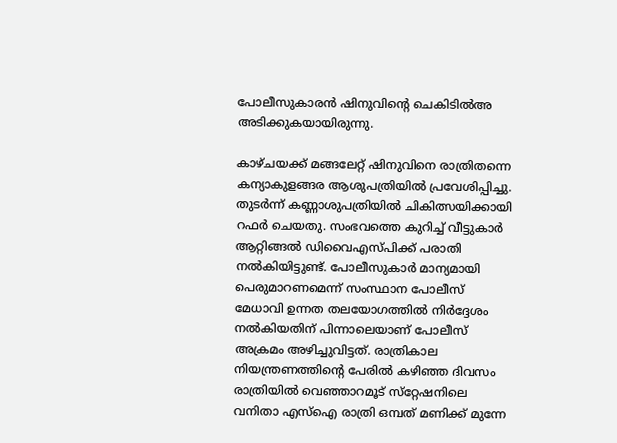പോലീസുകാരന്‍ ഷിനുവിന്റെ ചെകിടില്‍അ അടിക്കുകയായിരുന്നു.

കാഴ്ചയക്ക് മങ്ങലേറ്റ് ഷിനുവിനെ രാത്രിതന്നെ കന്യാകുളങ്ങര ആശുപത്രിയില്‍ പ്രവേശിപ്പിച്ചു. തുടര്‍ന്ന് കണ്ണാശുപത്രിയില്‍ ചികിത്സയിക്കായി റഫര്‍ ചെയതു. സംഭവത്തെ കുറിച്ച് വീട്ടുകാര്‍ ആറ്റിങ്ങല്‍ ഡിവൈഎസ്പിക്ക് പരാതി നല്‍കിയിട്ടുണ്ട്. പോലീസുകാര്‍ മാന്യമായി പെരുമാറണമെന്ന് സംസ്ഥാന പോലീസ് മേധാവി ഉന്നത തലയോഗത്തില്‍ നിര്‍ദ്ദേശം നല്‍കിയതിന് പിന്നാലെയാണ് പോലീസ്  അക്രമം അഴിച്ചുവിട്ടത്. രാത്രികാല നിയന്ത്രണത്തിന്റെ പേരില്‍ കഴിഞ്ഞ ദിവസം രാത്രിയില്‍ വെഞ്ഞാറമൂട് സ്‌റ്റേഷനിലെ വനിതാ എസ്‌ഐ രാത്രി ഒമ്പത് മണിക്ക് മുന്നേ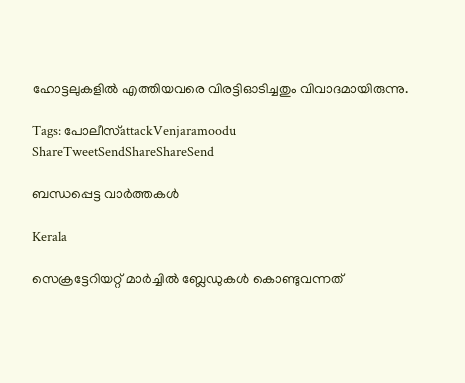ഹോട്ടലുകളില്‍ എത്തിയവരെ വിരട്ടിഓടിച്ചതും വിവാദമായിരുന്നു.

Tags: പോലീസ്attackVenjaramoodu
ShareTweetSendShareShareSend

ബന്ധപ്പെട്ട വാര്‍ത്തകള്‍

Kerala

സെക്രട്ടേറിയറ്റ് മാർച്ചിൽ ബ്ലേഡുകൾ കൊണ്ടുവന്നത്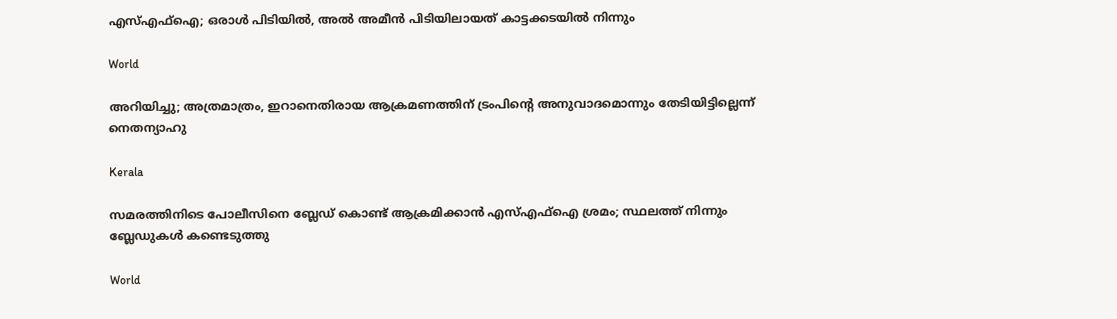എസ്‌എഫ്‌ഐ; ഒരാൾ പിടിയിൽ, അൽ അമീൻ പിടിയിലായത് കാട്ടക്കടയിൽ നിന്നും

World

അറിയിച്ചു; അത്രമാത്രം, ഇറാനെതിരായ ആക്രമണത്തിന് ട്രംപിന്റെ അനുവാദമൊന്നും തേടിയിട്ടില്ലെന്ന് നെതന്യാഹു

Kerala

സമരത്തിനിടെ പോലീസിനെ ബ്ലേഡ് കൊണ്ട് ആക്രമിക്കാൻ എസ്‌എഫ്‌ഐ ശ്രമം; സ്ഥലത്ത് നിന്നും ബ്ലേഡുകൾ കണ്ടെടുത്തു

World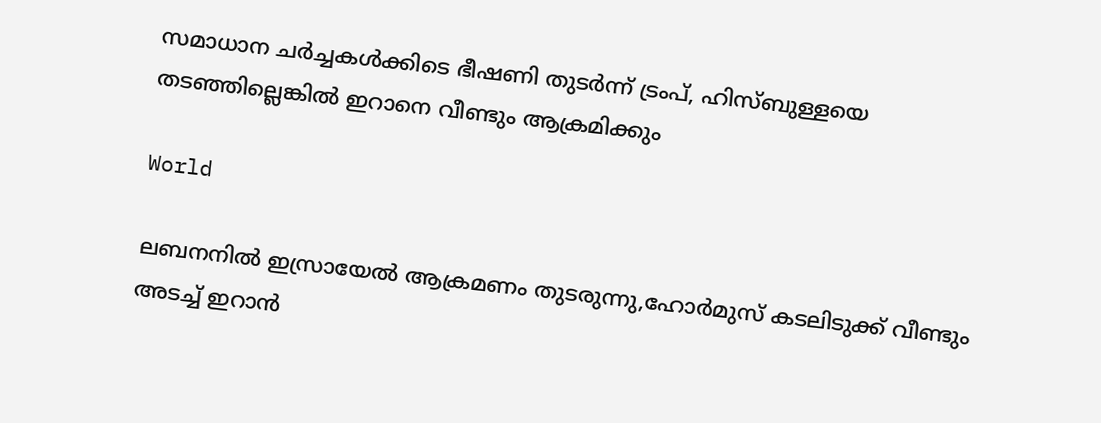സമാധാന ചര്‍ച്ചകള്‍ക്കിടെ ഭീഷണി തുടര്‍ന്ന് ട്രംപ്, ഹിസ്ബുള്ളയെ തടഞ്ഞില്ലെങ്കില്‍ ഇറാനെ വീണ്ടും ആക്രമിക്കും

World

ലബനനില്‍ ഇസ്രായേല്‍ ആക്രമണം തുടരുന്നു,ഹോര്‍മുസ് കടലിടുക്ക് വീണ്ടും അടച്ച് ഇറാന്‍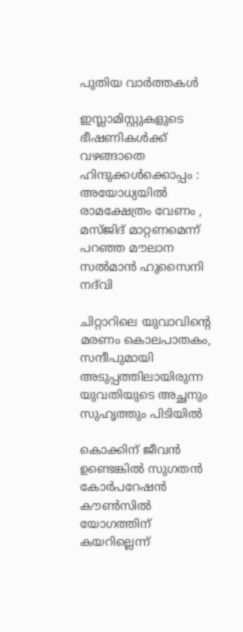പുതിയ വാര്‍ത്തകള്‍

ഇസ്ലാമിസ്റ്റുകളുടെ ഭീഷണികൾക്ക് വഴങ്ങാതെ ഹിന്ദുക്കൾക്കൊപ്പം : അയോധ്യയിൽ രാമക്ഷേത്രം വേണം , മസ്ജിദ് മാറ്റണമെന്ന് പറഞ്ഞ മൗലാന സൽമാൻ ഹുസൈനി നദ്‌വി

ചിറ്റാറിലെ യുവാവിന്റെ മരണം കൊലപാതകം, സന്ദീപുമായി അടുപ്പത്തിലായിരുന്ന യുവതിയുടെ അച്ഛനും സുഹൃത്തും പിടിയില്‍

കൊക്കിന് ജീവൻ ഉണ്ടെങ്കിൽ സുഗതന്‍ കോര്‍പറേഷന്‍ കൗൺസിൽ യോഗത്തിന് കയറില്ലെന്ന്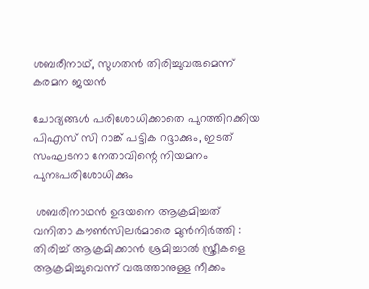ശബരീനാഥ്, സുഗതന്‍ തിരിച്ചുവരുമെന്ന് കരമന ജയന്‍

ചോദ്യങ്ങള്‍ പരിശോധിക്കാതെ പുറത്തിറക്കിയ പിഎസ് സി റാങ്ക് പട്ടിക റദ്ദാക്കും, ഇടത് സംഘടനാ നേതാവിന്റെ നിയമനം പുനഃപരിശോധിക്കും

 ശബരിനാഥൻ ഉദയനെ ആക്രമിച്ചത് വനിതാ കൗൺസിലർമാരെ മുൻനിർത്തി : തിരിച്ച് ആക്രമിക്കാൻ ശ്രമിച്ചാൽ സ്ത്രീകളെ ആക്രമിച്ചുവെന്ന് വരുത്താനുള്ള നീക്കം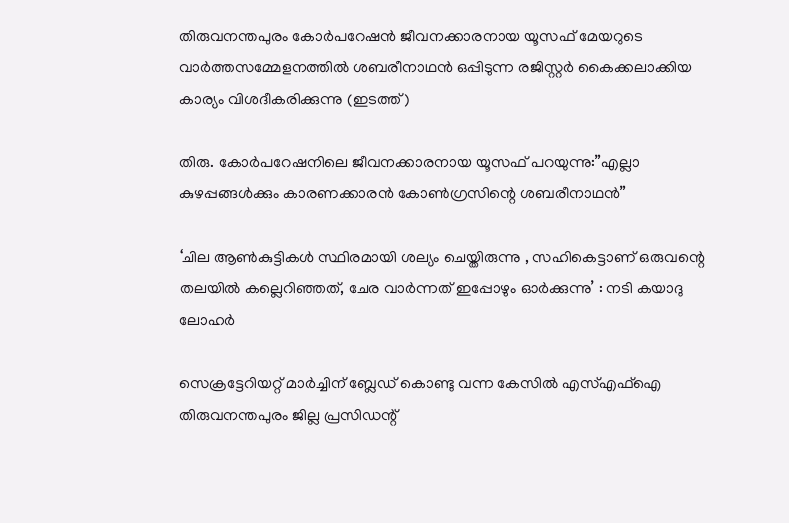തിരുവനന്തപുരം കോര്‍പറേഷന്‍ ജീവനക്കാരനായ യൂസഫ് മേയറുടെ വാര്‍ത്തസമ്മേളനത്തില്‍ ശബരീനാഥന്‍ ഒപ്പിടുന്ന രജിസ്റ്റര്‍ കൈക്കലാക്കിയ കാര്യം വിശദീകരിക്കുന്നു (ഇടത്ത്)

തിരു. കോര്‍പറേഷനിലെ ജീവനക്കാരനായ യൂസഫ് പറയുന്നു:”എല്ലാ കുഴപ്പങ്ങള്‍ക്കും കാരണക്കാരന്‍ കോണ്‍ഗ്രസിന്റെ ശബരീനാഥന്‍”

‘ചില ആണ്‍കുട്ടികള്‍ സ്ഥിരമായി ശല്യം ചെയ്തിരുന്നു , സഹികെട്ടാണ് ഒരുവന്റെ തലയിൽ കല്ലെറിഞ്ഞത്, ചേര വാർന്നത് ഇപ്പോഴും ഓർക്കുന്നു’ : നടി കയാദു ലോഹര്‍

സെക്രട്ടേറിയറ്റ് മാര്‍ച്ചിന് ബ്ലേഡ് കൊണ്ടു വന്ന കേസില്‍ എസ്എഫ്‌ഐ തിരുവനന്തപുരം ജില്ല പ്രസിഡന്റ്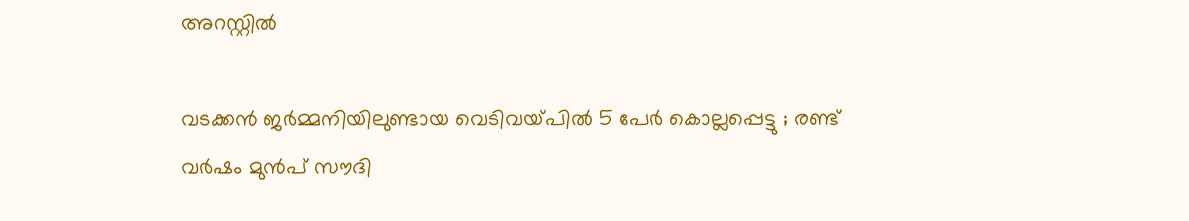അറസ്റ്റില്‍

വടക്കൻ ജർമ്മനിയിലുണ്ടായ വെടിവയ്‌പിൽ 5 പേർ കൊല്ലപ്പെട്ടു ; രണ്ട് വർഷം മുൻപ് സൗദി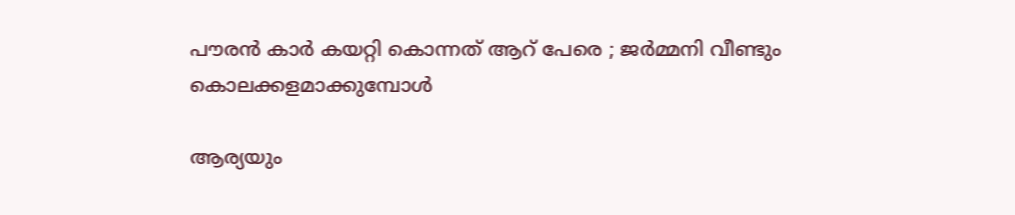പൗരൻ കാർ കയറ്റി കൊന്നത് ആറ് പേരെ ; ജർമ്മനി വീണ്ടും കൊലക്കളമാക്കുമ്പോൾ

ആര്യയും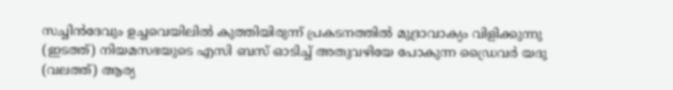സച്ചിന്‍ദേവും ഉച്ചവെയിലില്‍ കുത്തിയിരുന്ന് പ്രകടനത്തില്‍ മുദ്രാവാക്യം വിളിക്കുന്നു (ഇടത്ത്) നിയമസഭയുടെ എസി ബസ് ഓടിച്ച് അതുവഴിയേ പോകുന്ന ഡ്രൈവര്‍ യദു (വലത്ത്) ആര്യ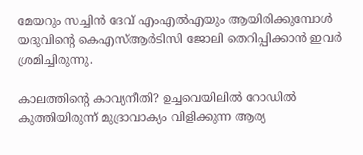മേയറും സച്ചിന്‍ ദേവ് എംഎല്‍എയും ആയിരിക്കുമ്പോള്‍ യദുവിന്‍റെ കെഎസ്ആര്‍ടിസി ജോലി തെറിപ്പിക്കാന്‍ ഇവര്‍ ശ്രമിച്ചിരുന്നു.

കാലത്തിന്റെ കാവ്യനീതി? ഉച്ചവെയിലില്‍ റോഡില്‍ കുത്തിയിരുന്ന് മുദ്രാവാക്യം വിളിക്കുന്ന ആര്യ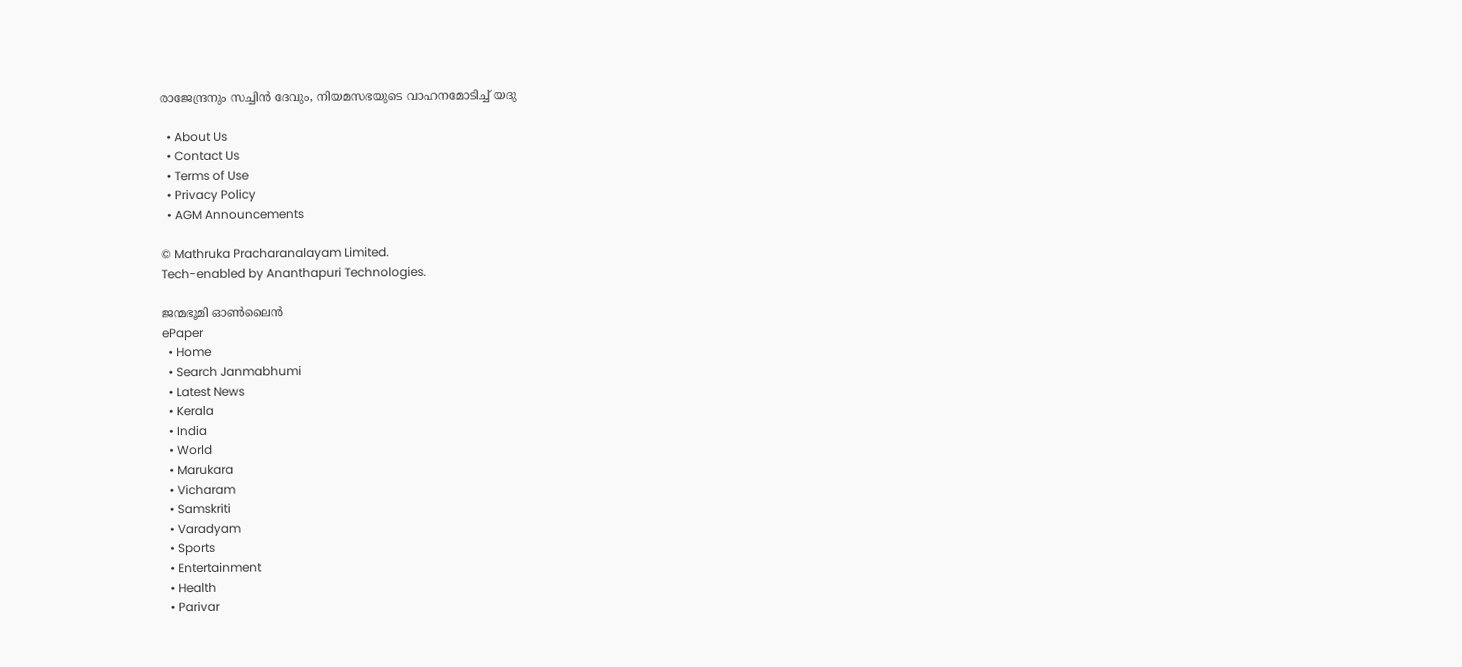രാജേന്ദ്രനും സച്ചിന്‍ ദേവും, നിയമസഭയുടെ വാഹനമോടിച്ച് യദു

  • About Us
  • Contact Us
  • Terms of Use
  • Privacy Policy
  • AGM Announcements

© Mathruka Pracharanalayam Limited.
Tech-enabled by Ananthapuri Technologies.

ജന്മഭൂമി ഓണ്‍ലൈന്‍
ePaper
  • Home
  • Search Janmabhumi
  • Latest News
  • Kerala
  • India
  • World
  • Marukara
  • Vicharam
  • Samskriti
  • Varadyam
  • Sports
  • Entertainment
  • Health
  • Parivar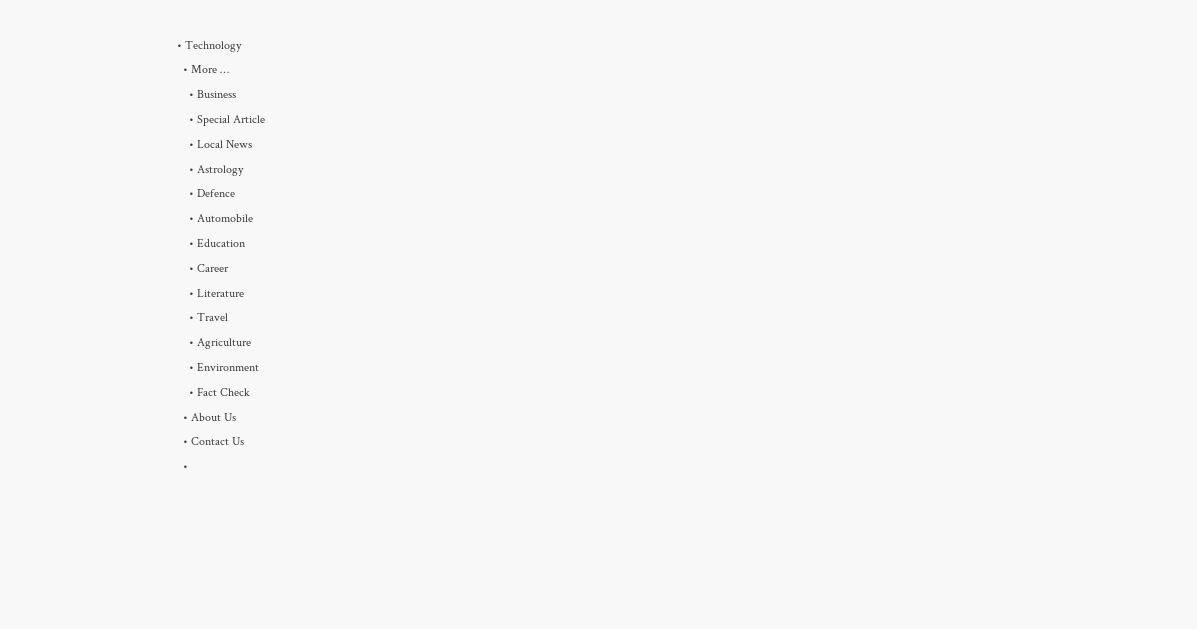• Technology
  • More …
    • Business
    • Special Article
    • Local News
    • Astrology
    • Defence
    • Automobile
    • Education
    • Career
    • Literature
    • Travel
    • Agriculture
    • Environment
    • Fact Check
  • About Us
  • Contact Us
  •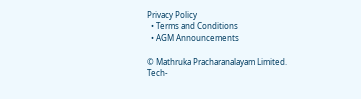Privacy Policy
  • Terms and Conditions
  • AGM Announcements

© Mathruka Pracharanalayam Limited.
Tech-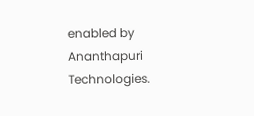enabled by Ananthapuri Technologies.